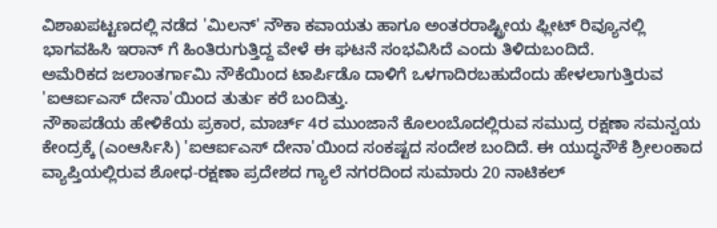ವಿಶಾಖಪಟ್ಟಣದಲ್ಲಿ ನಡೆದ 'ಮಿಲನ್' ನೌಕಾ ಕವಾಯತು ಹಾಗೂ ಅಂತರರಾಷ್ಟ್ರೀಯ ಫ್ಲೀಟ್ ರಿವ್ಯೂನಲ್ಲಿ ಭಾಗವಹಿಸಿ ಇರಾನ್ ಗೆ ಹಿಂತಿರುಗುತ್ತಿದ್ದ ವೇಳೆ ಈ ಘಟನೆ ಸಂಭವಿಸಿದೆ ಎಂದು ತಿಳಿದುಬಂದಿದೆ.
ಅಮೆರಿಕದ ಜಲಾಂತರ್ಗಾಮಿ ನೌಕೆಯಿಂದ ಟಾರ್ಪಿಡೊ ದಾಳಿಗೆ ಒಳಗಾದಿರಬಹುದೆಂದು ಹೇಳಲಾಗುತ್ತಿರುವ 'ಐಆರ್ಐಎಸ್ ದೇನಾ'ಯಿಂದ ತುರ್ತು ಕರೆ ಬಂದಿತ್ತು.
ನೌಕಾಪಡೆಯ ಹೇಳಿಕೆಯ ಪ್ರಕಾರ, ಮಾರ್ಚ್ 4ರ ಮುಂಜಾನೆ ಕೊಲಂಬೊದಲ್ಲಿರುವ ಸಮುದ್ರ ರಕ್ಷಣಾ ಸಮನ್ವಯ ಕೇಂದ್ರಕ್ಕೆ (ಎಂಆರ್ಸಿಸಿ) 'ಐಆರ್ಐಎಸ್ ದೇನಾ'ಯಿಂದ ಸಂಕಷ್ಟದ ಸಂದೇಶ ಬಂದಿದೆ. ಈ ಯುದ್ಧನೌಕೆ ಶ್ರೀಲಂಕಾದ ವ್ಯಾಪ್ತಿಯಲ್ಲಿರುವ ಶೋಧ-ರಕ್ಷಣಾ ಪ್ರದೇಶದ ಗ್ಯಾಲೆ ನಗರದಿಂದ ಸುಮಾರು 20 ನಾಟಿಕಲ್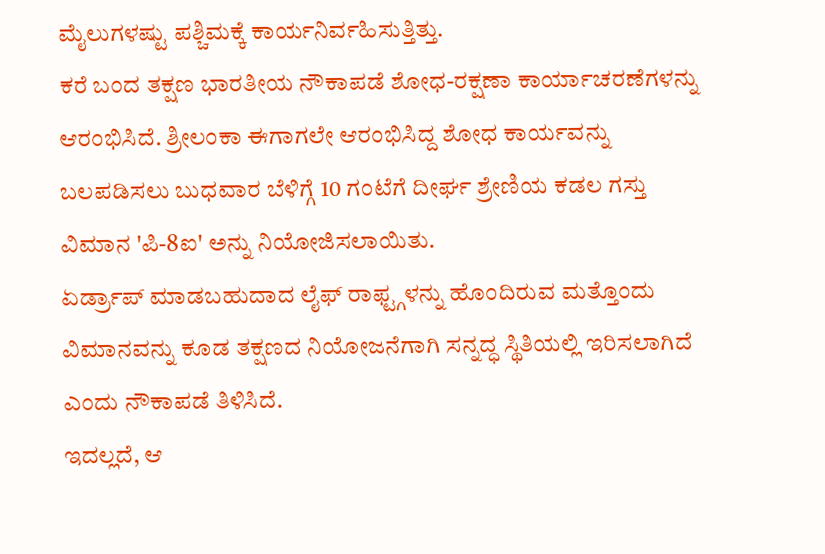ಮೈಲುಗಳಷ್ಟು ಪಶ್ಚಿಮಕ್ಕೆ ಕಾರ್ಯನಿರ್ವಹಿಸುತ್ತಿತ್ತು.
ಕರೆ ಬಂದ ತಕ್ಷಣ ಭಾರತೀಯ ನೌಕಾಪಡೆ ಶೋಧ-ರಕ್ಷಣಾ ಕಾರ್ಯಾಚರಣೆಗಳನ್ನು ಆರಂಭಿಸಿದೆ. ಶ್ರೀಲಂಕಾ ಈಗಾಗಲೇ ಆರಂಭಿಸಿದ್ದ ಶೋಧ ಕಾರ್ಯವನ್ನು ಬಲಪಡಿಸಲು ಬುಧವಾರ ಬೆಳಿಗ್ಗೆ 10 ಗಂಟೆಗೆ ದೀರ್ಘ ಶ್ರೇಣಿಯ ಕಡಲ ಗಸ್ತು ವಿಮಾನ 'ಪಿ-8ಐ' ಅನ್ನು ನಿಯೋಜಿಸಲಾಯಿತು.
ಏರ್ಡ್ರಾಪ್ ಮಾಡಬಹುದಾದ ಲೈಫ್ ರಾಫ್ಟ್ಗಳನ್ನು ಹೊಂದಿರುವ ಮತ್ತೊಂದು ವಿಮಾನವನ್ನು ಕೂಡ ತಕ್ಷಣದ ನಿಯೋಜನೆಗಾಗಿ ಸನ್ನದ್ಧ ಸ್ಥಿತಿಯಲ್ಲಿ ಇರಿಸಲಾಗಿದೆ ಎಂದು ನೌಕಾಪಡೆ ತಿಳಿಸಿದೆ.
ಇದಲ್ಲದೆ, ಆ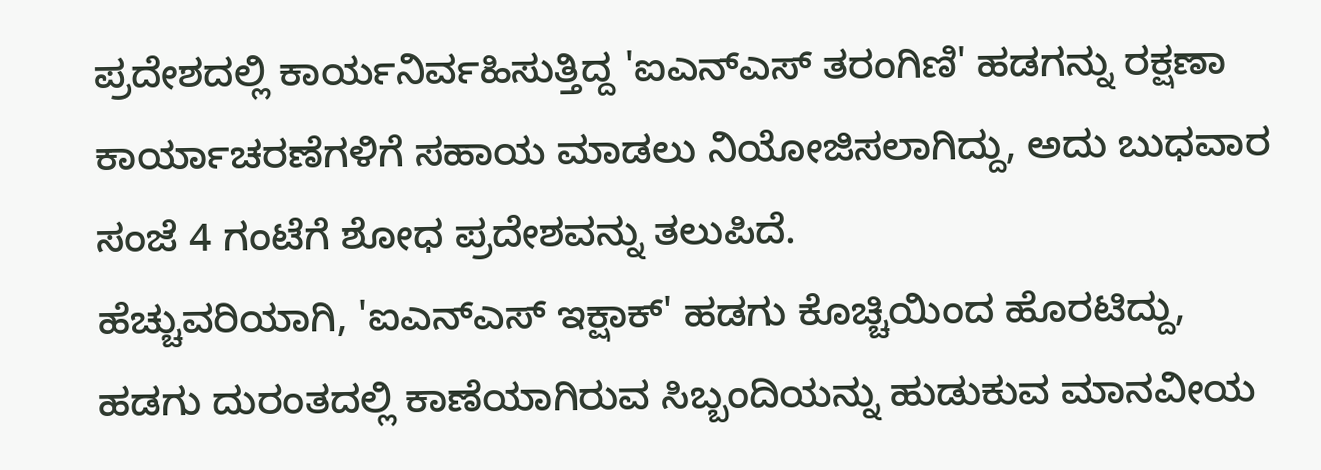ಪ್ರದೇಶದಲ್ಲಿ ಕಾರ್ಯನಿರ್ವಹಿಸುತ್ತಿದ್ದ 'ಐಎನ್ಎಸ್ ತರಂಗಿಣಿ' ಹಡಗನ್ನು ರಕ್ಷಣಾ ಕಾರ್ಯಾಚರಣೆಗಳಿಗೆ ಸಹಾಯ ಮಾಡಲು ನಿಯೋಜಿಸಲಾಗಿದ್ದು, ಅದು ಬುಧವಾರ ಸಂಜೆ 4 ಗಂಟೆಗೆ ಶೋಧ ಪ್ರದೇಶವನ್ನು ತಲುಪಿದೆ.
ಹೆಚ್ಚುವರಿಯಾಗಿ, 'ಐಎನ್ಎಸ್ ಇಕ್ಷಾಕ್' ಹಡಗು ಕೊಚ್ಚಿಯಿಂದ ಹೊರಟಿದ್ದು, ಹಡಗು ದುರಂತದಲ್ಲಿ ಕಾಣೆಯಾಗಿರುವ ಸಿಬ್ಬಂದಿಯನ್ನು ಹುಡುಕುವ ಮಾನವೀಯ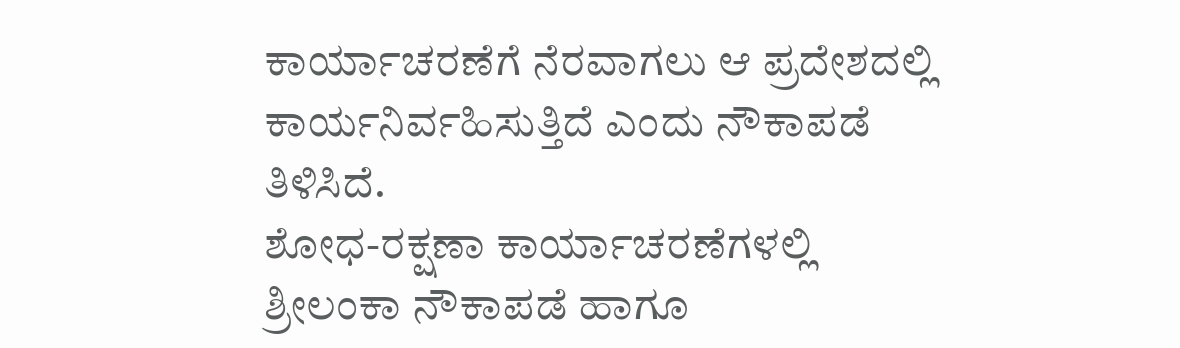ಕಾರ್ಯಾಚರಣೆಗೆ ನೆರವಾಗಲು ಆ ಪ್ರದೇಶದಲ್ಲಿ ಕಾರ್ಯನಿರ್ವಹಿಸುತ್ತಿದೆ ಎಂದು ನೌಕಾಪಡೆ ತಿಳಿಸಿದೆ.
ಶೋಧ-ರಕ್ಷಣಾ ಕಾರ್ಯಾಚರಣೆಗಳಲ್ಲಿ ಶ್ರೀಲಂಕಾ ನೌಕಾಪಡೆ ಹಾಗೂ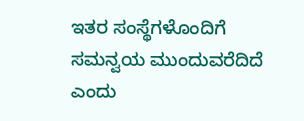ಇತರ ಸಂಸ್ಥೆಗಳೊಂದಿಗೆ ಸಮನ್ವಯ ಮುಂದುವರೆದಿದೆ ಎಂದು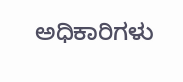ಅಧಿಕಾರಿಗಳು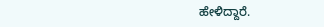ಹೇಳಿದ್ದಾರೆ.